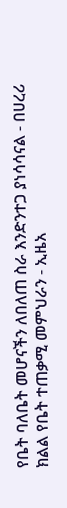የቤት ባለቤት መሆናችን ለበለጠ ስራ እንድንተጋ ያነሳሳናል - በሀረሪ ክልል የቤት ተጠቃሚ መምህራን - ኢዜአ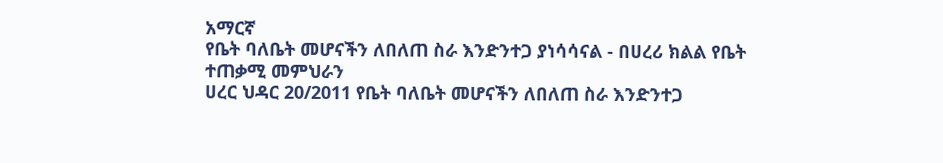አማርኛ
የቤት ባለቤት መሆናችን ለበለጠ ስራ እንድንተጋ ያነሳሳናል - በሀረሪ ክልል የቤት ተጠቃሚ መምህራን
ሀረር ህዳር 20/2011 የቤት ባለቤት መሆናችን ለበለጠ ስራ እንድንተጋ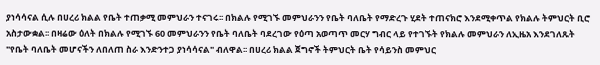ያነሳሳናል ሲሉ በሀረሪ ክልል የቤት ተጠቃሚ መምህራን ተናገሩ፡፡ በክልሉ የሚገኙ መምህራንን የቤት ባለቤት የማድረጉ ሂደት ተጠናክሮ እንደሚቀጥል የክልሉ ትምህርት ቢሮ አስታውቋል፡፡ በዛሬው ዕለት በክልሉ የሚገኙ 60 መምህራንን የቤት ባለቤት ባደረገው የዕጣ አወጣጥ መርሃ ግብር ላይ የተገኙት የክልሉ መምህራን ለኢዜአ እንደገለጹት "የቤት ባለቤት መሆናችን ለበለጠ ስራ እንድንተጋ ያነሳሳናል" ብለዋል፡፡ በሀረሪ ክልል ጀግኖች ትምህርት ቤት የሳይንስ መምህር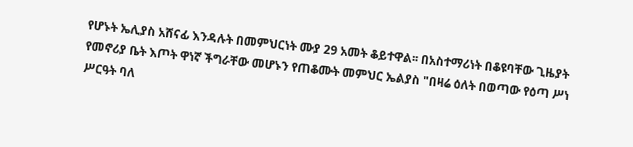የሆኑት ኤሊያስ አሸናፊ እንዳሉት በመምህርነት ሙያ 29 አመት ቆይተዋል፡፡ በአስተማሪነት በቆዩባቸው ጊዜያት የመኖሪያ ቤት እጦት ዋነኛ ችግራቸው መሆኑን የጠቆሙት መምህር ኤልያስ "በዛሬ ዕለት በወጣው የዕጣ ሥነ ሥርዓት ባለ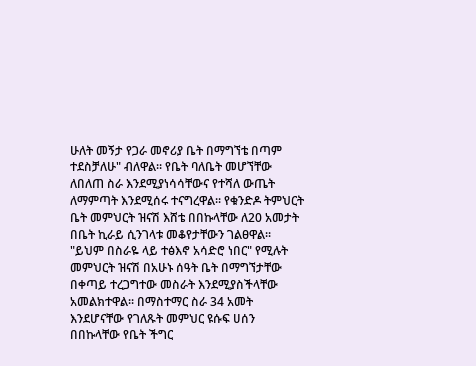ሁለት መኝታ የጋራ መኖሪያ ቤት በማግኘቴ በጣም ተደስቻለሁ" ብለዋል፡፡ የቤት ባለቤት መሆኘቸው ለበለጠ ስራ እንደሚያነሳሳቸውና የተሻለ ውጤት ለማምጣት እንደሚሰሩ ተናግረዋል፡፡ የቁንድዶ ትምህርት ቤት መምህርት ዝናሽ እሸቴ በበኩላቸው ለ20 አመታት በቤት ኪራይ ሲንገላቱ መቆየታቸውን ገልፀዋል፡፡ "ይህም በስራዬ ላይ ተፅእኖ አሳድሮ ነበር" የሚሉት መምህርት ዝናሽ በአሁኑ ሰዓት ቤት በማግኘታቸው በቀጣይ ተረጋግተው መስራት እንደሚያስችላቸው አመልክተዋል፡፡ በማስተማር ስራ 34 አመት እንደሆናቸው የገለጹት መምህር ዩሱፍ ሀሰን በበኩላቸው የቤት ችግር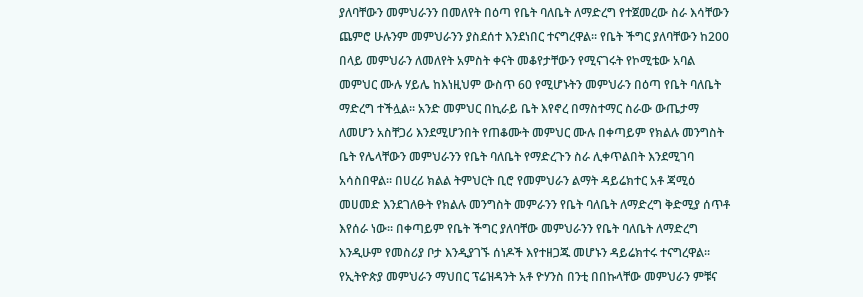ያለባቸውን መምህራንን በመለየት በዕጣ የቤት ባለቤት ለማድረግ የተጀመረው ስራ እሳቸውን ጨምሮ ሁሉንም መምህራንን ያስደሰተ እንደነበር ተናግረዋል፡፡ የቤት ችግር ያለባቸውን ከ200 በላይ መምህራን ለመለየት አምስት ቀናት መቆየታቸውን የሚናገሩት የኮሚቴው አባል መምህር ሙሉ ሃይሌ ከእነዚህም ውስጥ 60 የሚሆኑትን መምህራን በዕጣ የቤት ባለቤት ማድረግ ተችሏል፡፡ አንድ መምህር በኪራይ ቤት እየኖረ በማስተማር ስራው ውጤታማ ለመሆን አስቸጋሪ እንደሚሆንበት የጠቆሙት መምህር ሙሉ በቀጣይም የክልሉ መንግስት ቤት የሌላቸውን መምህራንን የቤት ባለቤት የማድረጉን ስራ ሊቀጥልበት እንደሚገባ አሳስበዋል፡፡ በሀረሪ ክልል ትምህርት ቢሮ የመምህራን ልማት ዳይሬክተር አቶ ጃሚዕ መሀመድ እንደገለፁት የክልሉ መንግስት መምራንን የቤት ባለቤት ለማድረግ ቅድሚያ ሰጥቶ እየሰራ ነው፡፡ በቀጣይም የቤት ችግር ያለባቸው መምህራንን የቤት ባለቤት ለማድረግ እንዲሁም የመስሪያ ቦታ እንዲያገኙ ሰነዶች እየተዘጋጁ መሆኑን ዳይሬክተሩ ተናግረዋል፡፡ የኢትዮጵያ መምህራን ማህበር ፕሬዝዳንት አቶ ዮሃንስ በንቲ በበኩላቸው መምህራን ምቹና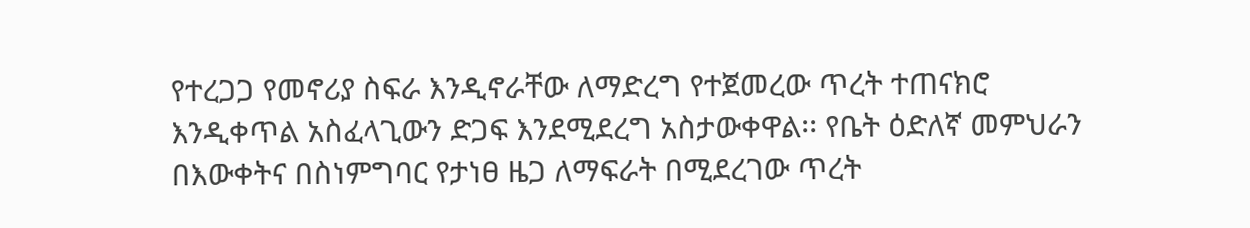የተረጋጋ የመኖሪያ ስፍራ እንዲኖራቸው ለማድረግ የተጀመረው ጥረት ተጠናክሮ እንዲቀጥል አስፈላጊውን ድጋፍ እንደሚደረግ አስታውቀዋል፡፡ የቤት ዕድለኛ መምህራን በእውቀትና በስነምግባር የታነፀ ዜጋ ለማፍራት በሚደረገው ጥረት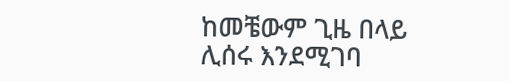ከመቼውም ጊዜ በላይ ሊሰሩ እንደሚገባ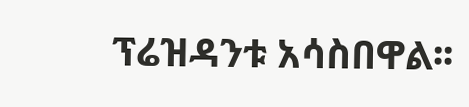ፕሬዝዳንቱ አሳስበዋል፡፡